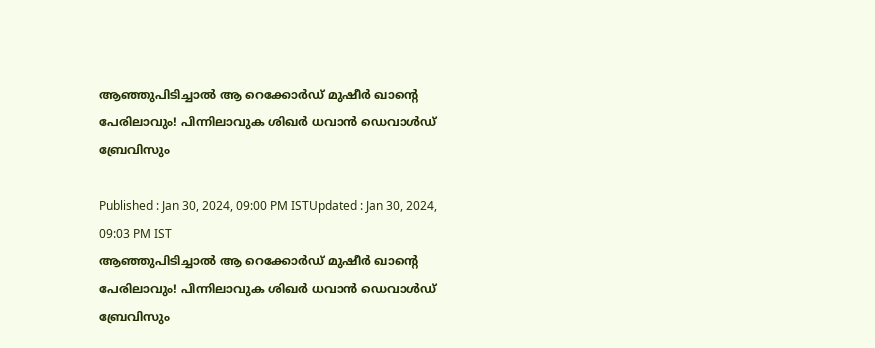ആഞ്ഞുപിടിച്ചാല്‍ ആ റെക്കോര്‍ഡ് മുഷീര്‍ ഖാന്റെ പേരിലാവും! പിന്നിലാവുക ശിഖര്‍ ധവാന്‍ ഡെവാള്‍ഡ് ബ്രേവിസും

Published : Jan 30, 2024, 09:00 PM ISTUpdated : Jan 30, 2024, 09:03 PM IST
ആഞ്ഞുപിടിച്ചാല്‍ ആ റെക്കോര്‍ഡ് മുഷീര്‍ ഖാന്റെ പേരിലാവും! പിന്നിലാവുക ശിഖര്‍ ധവാന്‍ ഡെവാള്‍ഡ് ബ്രേവിസും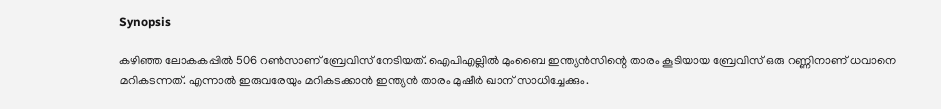Synopsis

കഴിഞ്ഞ ലോകകപ്പില്‍ 506 റണ്‍സാണ് ബ്രേവിസ് നേടിയത്. ഐപിഎല്ലില്‍ മുംബൈ ഇന്ത്യന്‍സിന്റെ താരം കൂടിയായ ബ്രേവിസ് ഒരു റണ്ണിനാണ് ധവാനെ മറികടന്നത്. എന്നാല്‍ ഇരുവരേയും മറികടക്കാന്‍ ഇന്ത്യന്‍ താരം മുഷീര്‍ ഖാന് സാധിച്ചേക്കും.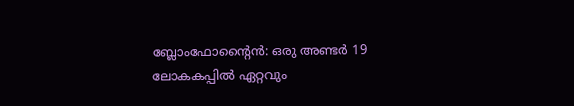ബ്ലോംഫോന്റൈന്‍: ഒരു അണ്ടര്‍ 19 ലോകകപ്പില്‍ ഏറ്റവും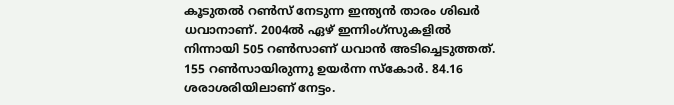കൂടുതല്‍ റണ്‍സ് നേടുന്ന ഇന്ത്യന്‍ താരം ശിഖര്‍ ധവാനാണ്. 2004ല്‍ ഏഴ് ഇന്നിംഗ്‌സുകളില്‍ നിന്നായി 505 റണ്‍സാണ് ധവാന്‍ അടിച്ചെടുത്തത്. 155 റണ്‍സായിരുന്നു ഉയര്‍ന്ന സ്‌കോര്‍. 84.16 ശരാശരിയിലാണ് നേട്ടം.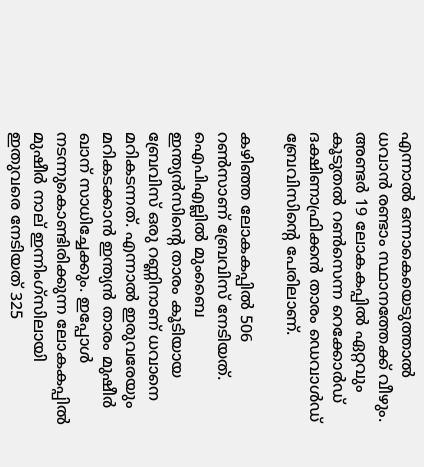എന്നാല്‍ ഒന്നാകെയെടുത്താല്‍ ധവാന്‍ രണ്ടാം സ്ഥാനത്തേക്ക് വീഴും. അണ്ടര്‍ 19 ലോകകപ്പില്‍ ഏറ്റവും കൂടുതല്‍ റണ്‍സെന്ന റെക്കോര്‍ഡ് ദക്ഷിണാഫ്രിക്കന്‍ താരം ഡെവാള്‍ഡ് ബ്രേവിസിന്റെ പേരിലാണ്.

കഴിഞ്ഞ ലോകകപ്പില്‍ 506 റണ്‍സാണ് ബ്രേവിസ് നേടിയത്. ഐപിഎല്ലില്‍ മുംബൈ ഇന്ത്യന്‍സിന്റെ താരം കൂടിയായ ബ്രേവിസ് ഒരു റണ്ണിനാണ് ധവാനെ മറികടന്നത്. എന്നാല്‍ ഇരുവരേയും മറികടക്കാന്‍ ഇന്ത്യന്‍ താരം മുഷീര്‍ ഖാന് സാധിച്ചേക്കും. ഇപ്പോള്‍ നടന്നുകൊണ്ടിരിക്കുന്ന ലോകകപ്പില്‍ മുഷീര്‍ നാല് ഇന്നിംഗ്‌സിലായി ഇതുവരെ നേടിയത് 325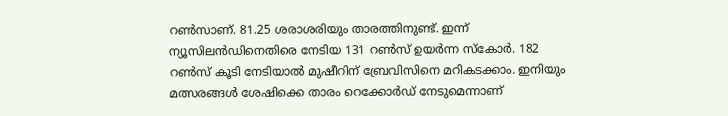റണ്‍സാണ്. 81.25 ശരാശരിയും താരത്തിനുണ്ട്. ഇന്ന് ന്യൂസിലന്‍ഡിനെതിരെ നേടിയ 131 റണ്‍സ് ഉയര്‍ന്ന സ്‌കോര്‍. 182 റണ്‍സ് കൂടി നേടിയാല്‍ മുഷീറിന് ബ്രേവിസിനെ മറികടക്കാം. ഇനിയും മത്സരങ്ങള്‍ ശേഷിക്കെ താരം റെക്കോര്‍ഡ് നേടുമെന്നാണ്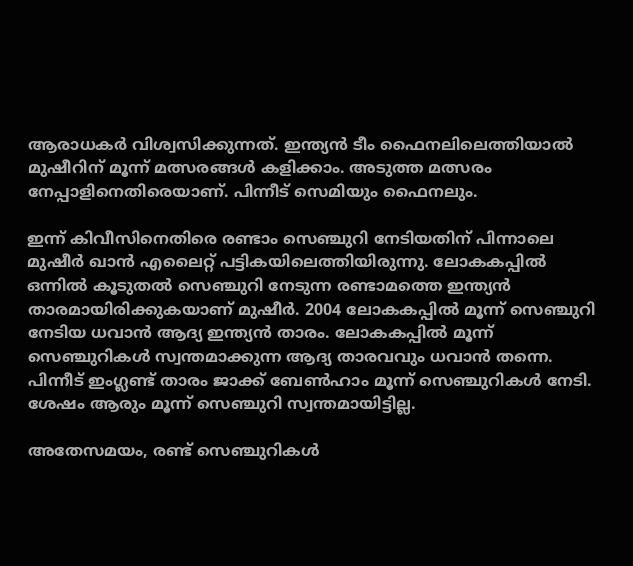ആരാധകര്‍ വിശ്വസിക്കുന്നത്. ഇന്ത്യന്‍ ടീം ഫൈനലിലെത്തിയാല്‍ മുഷീറിന് മൂന്ന് മത്സരങ്ങള്‍ കളിക്കാം. അടുത്ത മത്സരം നേപ്പാളിനെതിരെയാണ്. പിന്നീട് സെമിയും ഫൈനലും.

ഇന്ന് കിവീസിനെതിരെ രണ്ടാം സെഞ്ചുറി നേടിയതിന് പിന്നാലെ മുഷീര്‍ ഖാന്‍ എലൈറ്റ് പട്ടികയിലെത്തിയിരുന്നു. ലോകകപ്പില്‍ ഒന്നില്‍ കൂടുതല്‍ സെഞ്ചുറി നേടുന്ന രണ്ടാമത്തെ ഇന്ത്യന്‍ താരമായിരിക്കുകയാണ് മുഷീര്‍. 2004 ലോകകപ്പില്‍ മൂന്ന് സെഞ്ചുറി നേടിയ ധവാന്‍ ആദ്യ ഇന്ത്യന്‍ താരം. ലോകകപ്പില്‍ മൂന്ന് സെഞ്ചുറികള്‍ സ്വന്തമാക്കുന്ന ആദ്യ താരവവും ധവാന്‍ തന്നെ. പിന്നീട് ഇംഗ്ലണ്ട് താരം ജാക്ക് ബേണ്‍ഹാം മൂന്ന് സെഞ്ചുറികള്‍ നേടി. ശേഷം ആരും മൂന്ന് സെഞ്ചുറി സ്വന്തമായിട്ടില്ല.

അതേസമയം, രണ്ട് സെഞ്ചുറികള്‍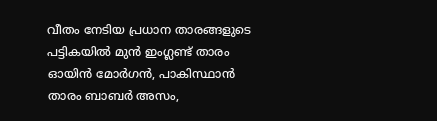വീതം നേടിയ പ്രധാന താരങ്ങളുടെ പട്ടികയില്‍ മുന്‍ ഇംഗ്ലണ്ട് താരം ഓയിന്‍ മോര്‍ഗന്‍, പാകിസ്ഥാന്‍ താരം ബാബര്‍ അസം,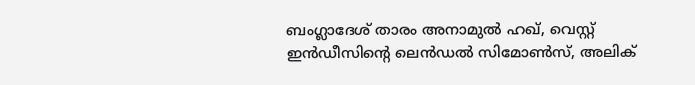ബംഗ്ലാദേശ് താരം അനാമുല്‍ ഹഖ്, വെസ്റ്റ് ഇന്‍ഡീസിന്റെ ലെന്‍ഡല്‍ സിമോണ്‍സ്, അലിക്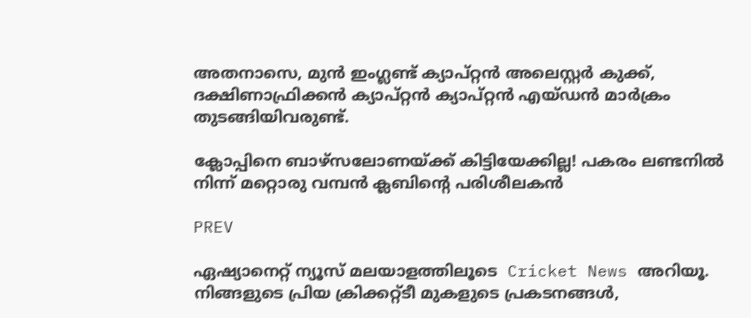അതനാസെ, മുന്‍ ഇംഗ്ലണ്ട് ക്യാപ്റ്റന്‍ അലെസ്റ്റര്‍ കുക്ക്, ദക്ഷിണാഫ്രിക്കന്‍ ക്യാപ്റ്റന്‍ ക്യാപ്റ്റന്‍ എയ്ഡന്‍ മാര്‍ക്രം തുടങ്ങിയിവരുണ്ട്.

ക്ലോപ്പിനെ ബാഴ്‌സലോണയ്ക്ക് കിട്ടിയേക്കില്ല! പകരം ലണ്ടനില്‍ നിന്ന് മറ്റൊരു വമ്പന്‍ ക്ലബിന്റെ പരിശീലകന്‍

PREV

ഏഷ്യാനെറ്റ് ന്യൂസ് മലയാളത്തിലൂടെ  Cricket News അറിയൂ.  നിങ്ങളുടെ പ്രിയ ക്രിക്കറ്റ്ടീ മുകളുടെ പ്രകടനങ്ങൾ,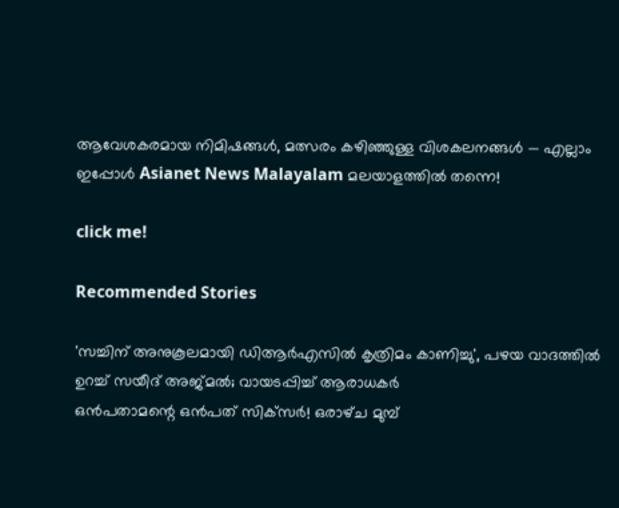ആവേശകരമായ നിമിഷങ്ങൾ, മത്സരം കഴിഞ്ഞുള്ള വിശകലനങ്ങൾ — എല്ലാം ഇപ്പോൾ Asianet News Malayalam മലയാളത്തിൽ തന്നെ!

click me!

Recommended Stories

'സച്ചിന് അനുകൂലമായി ഡിആർഎസിൽ കൃത്രിമം കാണിച്ചു', പഴയ വാദത്തിൽ ഉറച്ച് സയീദ് അജ്മൽ; വായടപ്പിച്ച് ആരാധകർ
ഒന്‍പതാമന്റെ ഒന്‍പത്‌ സിക്‌സര്‍! ഒരാഴ്‌ച മുമ്പ്‌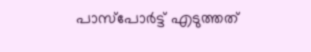പാസ്‌പോര്‍ട്ട്‌ എടുത്തത്‌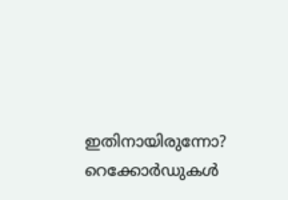ഇതിനായിരുന്നോ? റെക്കോര്‍ഡുകള്‍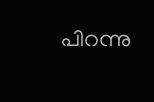പിറന്നു